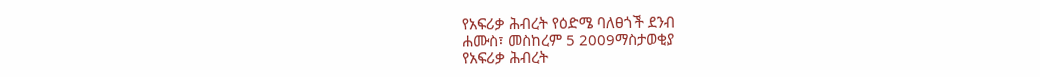የአፍሪቃ ሕብረት የዕድሜ ባለፀጎች ደንብ
ሐሙስ፣ መስከረም 5 2009ማስታወቂያ
የአፍሪቃ ሕብረት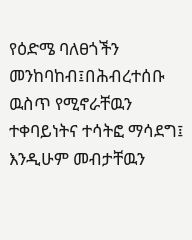የዕድሜ ባለፀጎችን መንከባከብ፤በሕብረተሰቡ ዉስጥ የሚኖራቸዉን ተቀባይነትና ተሳትፎ ማሳደግ፤ እንዲሁም መብታቸዉን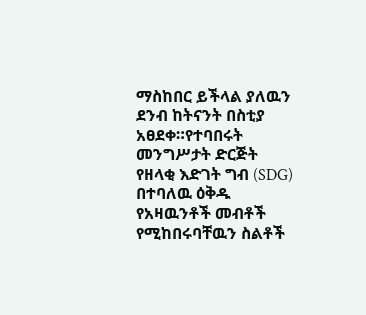ማስከበር ይችላል ያለዉን ደንብ ከትናንት በስቲያ አፀደቀ።የተባበሩት መንግሥታት ድርጅት የዘላቂ እድገት ግብ (SDG) በተባለዉ ዕቅዱ የአዛዉንቶች መብቶች የሚከበሩባቸዉን ስልቶች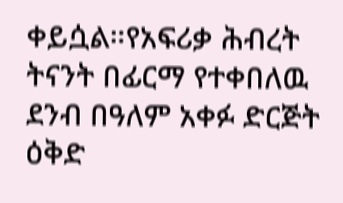ቀይሷል።የአፍሪቃ ሕብረት ትናንት በፊርማ የተቀበለዉ ደንብ በዓለም አቀፉ ድርጅት ዕቅድ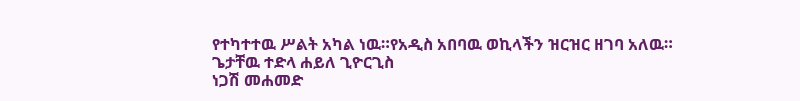የተካተተዉ ሥልት አካል ነዉ።የአዲስ አበባዉ ወኪላችን ዝርዝር ዘገባ አለዉ።
ጌታቸዉ ተድላ ሐይለ ጊዮርጊስ
ነጋሽ መሐመድ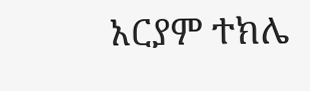አርያም ተክሌ